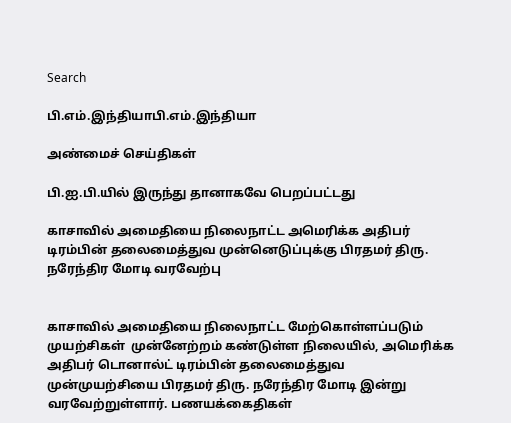Search

பி.எம்.இந்தியாபி.எம்.இந்தியா

அண்மைச் செய்திகள்

பி.ஐ.பி.யில் இருந்து தானாகவே பெறப்பட்டது

காசாவில் அமைதியை நிலைநாட்ட அமெரிக்க அதிபர் டிரம்பின் தலைமைத்துவ முன்னெடுப்புக்கு பிரதமர் திரு. நரேந்திர மோடி வரவேற்பு


காசாவில் அமைதியை நிலைநாட்ட மேற்கொள்ளப்படும்  முயற்சிகள்  முன்னேற்றம் கண்டுள்ள நிலையில், அமெரிக்க அதிபர் டொனால்ட் டிரம்பின் தலைமைத்துவ முன்முயற்சியை பிரதமர் திரு. நரேந்திர மோடி இன்று வரவேற்றுள்ளார். பணயக்கைதிகள்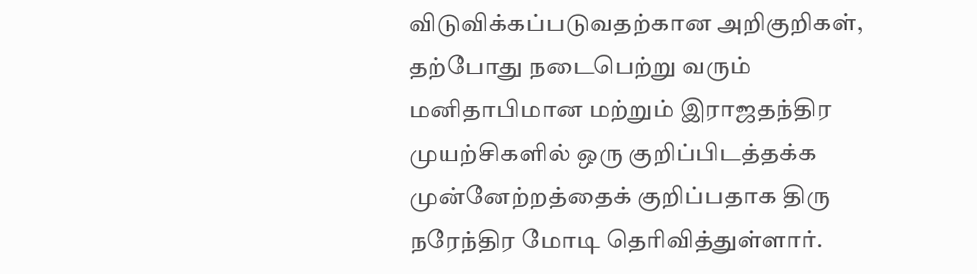விடுவிக்கப்படுவதற்கான அறிகுறிகள், தற்போது நடைபெற்று வரும் மனிதாபிமான மற்றும் இராஜதந்திர முயற்சிகளில் ஒரு குறிப்பிடத்தக்க முன்னேற்றத்தைக் குறிப்பதாக திரு நரேந்திர மோடி தெரிவித்துள்ளார்.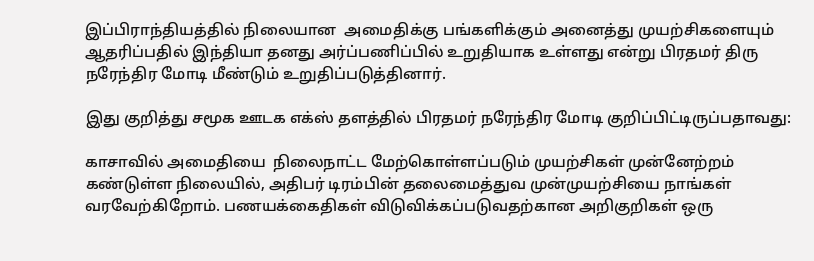இப்பிராந்தியத்தில் நிலையான  அமைதிக்கு பங்களிக்கும் அனைத்து முயற்சிகளையும் ஆதரிப்பதில் இந்தியா தனது அர்ப்பணிப்பில் உறுதியாக உள்ளது என்று பிரதமர் திரு நரேந்திர மோடி மீண்டும் உறுதிப்படுத்தினார்.

இது குறித்து சமூக ஊடக எக்ஸ் தளத்தில் பிரதமர் நரேந்திர மோடி குறிப்பிட்டிருப்பதாவது:

காசாவில் அமைதியை  நிலைநாட்ட மேற்கொள்ளப்படும் முயற்சிகள் முன்னேற்றம் கண்டுள்ள நிலையில், அதிபர் டிரம்பின் தலைமைத்துவ முன்முயற்சியை நாங்கள் வரவேற்கிறோம். பணயக்கைதிகள் விடுவிக்கப்படுவதற்கான அறிகுறிகள் ஒரு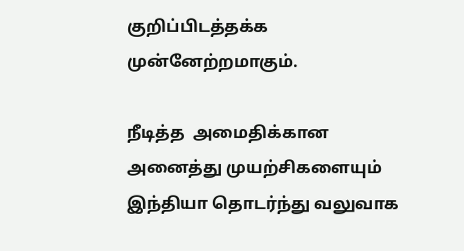குறிப்பிடத்தக்க முன்னேற்றமாகும்.

நீடித்த  அமைதிக்கான அனைத்து முயற்சிகளையும் இந்தியா தொடர்ந்து வலுவாக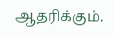ஆதரிக்கும்.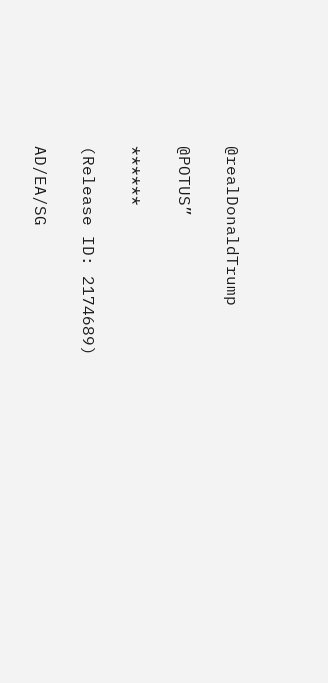@realDonaldTrump

@POTUS”

******

(Release ID: 2174689)

AD/EA/SG